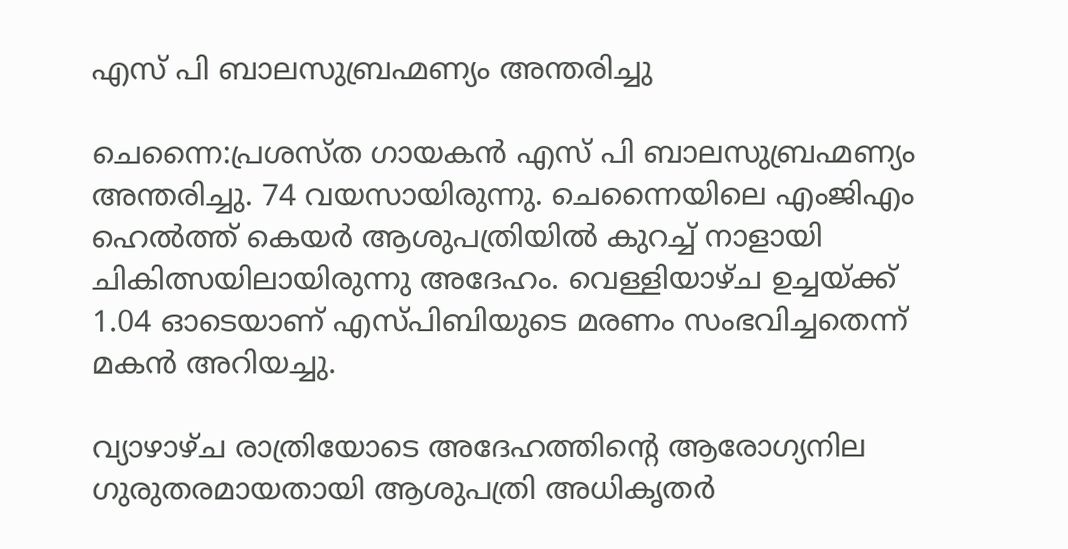എസ് പി ബാലസുബ്രഹ്മണ്യം അന്തരിച്ചു

ചെന്നൈ:പ്രശസ്ത ഗായകന്‍ എസ് പി ബാലസുബ്രഹ്മണ്യം അന്തരിച്ചു. 74 വയസായിരുന്നു. ചെന്നൈയിലെ എംജിഎം ഹെല്‍ത്ത് കെയര്‍ ആശുപത്രിയില്‍ കുറച്ച് നാളായി ചികിത്സയിലായിരുന്നു അദേഹം. വെള്ളിയാഴ്ച ഉച്ചയ്ക്ക് 1.04 ഓടെയാണ് എസ്പിബിയുടെ മരണം സംഭവിച്ചതെന്ന് മകന്‍ അറിയച്ചു.

വ്യാഴാഴ്ച രാത്രിയോടെ അദേഹത്തിന്റെ ആരോഗ്യനില ഗുരുതരമായതായി ആശുപത്രി അധികൃതര്‍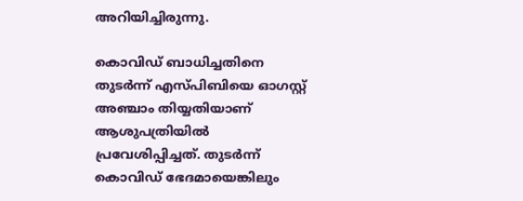അറിയിച്ചിരുന്നു.

കൊവിഡ് ബാധിച്ചതിനെ തുടര്‍ന്ന് എസ്പിബിയെ ഓഗസ്റ്റ് അഞ്ചാം തിയ്യതിയാണ് ആശുപത്രിയില്‍ പ്രവേശിപ്പിച്ചത്. തുടര്‍ന്ന് കൊവിഡ് ഭേദമായെങ്കിലും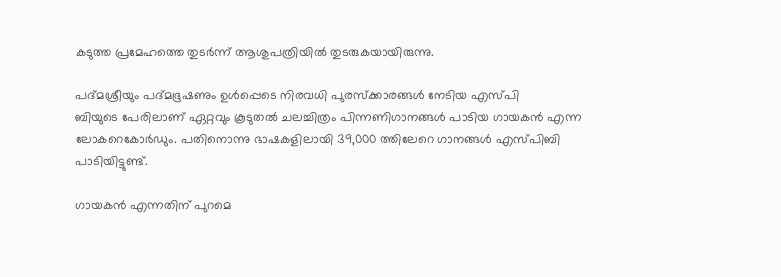കടുത്ത പ്രമേഹത്തെ തുടര്‍ന്ന് ആശുപത്രിയില്‍ തുടരുകയായിരുന്നു.

പദ്മശ്രീയും പദ്മഭൂഷണും ഉള്‍പ്പെടെ നിരവധി പുരസ്‌ക്കാരങ്ങള്‍ നേടിയ എസ്പി
ബിയുടെ പേരിലാണ് ഏറ്റവും കൂടുതല്‍ ചലച്ചിത്രം പിന്നണിഗാനങ്ങള്‍ പാടിയ ഗായകന്‍ എന്ന ലോകറെകോര്‍ഡും. പതിനൊന്നു ഭാഷകളിലായി 39,000 ത്തിലേറെ ഗാനങ്ങള്‍ എസ്പിബി പാടിയിട്ടുണ്ട്.

ഗായകന്‍ എന്നതിന് പുറമെ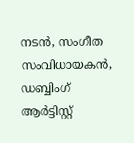നടന്‍, സംഗീത സംവിധായകന്‍, ഡബ്ബിംഗ് ആര്‍ട്ടിസ്റ്റ്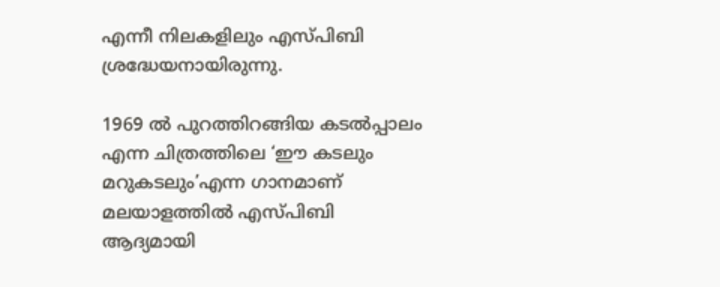എന്നീ നിലകളിലും എസ്പിബി ശ്രദ്ധേയനായിരുന്നു.

1969 ല്‍ പുറത്തിറങ്ങിയ കടല്‍പ്പാലം എന്ന ചിത്രത്തിലെ ‘ഈ കടലും മറുകടലും’എന്ന ഗാനമാണ് മലയാളത്തില്‍ എസ്പിബി ആദ്യമായി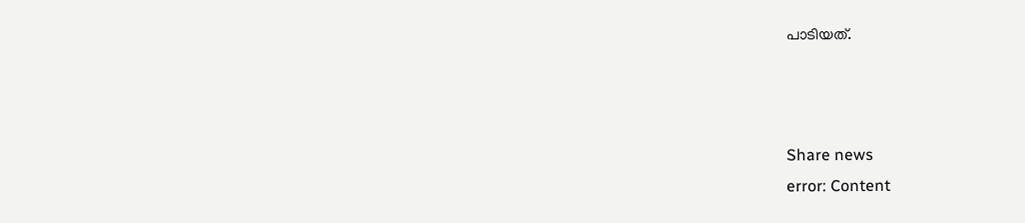പാടിയത്.



Share news
error: Content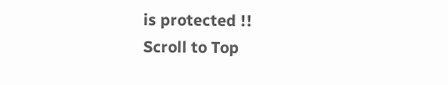is protected !!
Scroll to Top